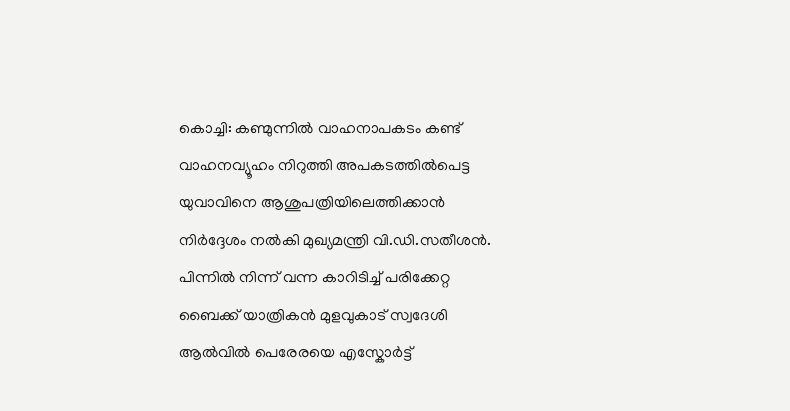കൊച്ചി: കണ്മുന്നിൽ വാഹനാപകടം കണ്ട് വാഹനവ്യൂഹം നിറുത്തി അപകടത്തിൽപെട്ട യുവാവിനെ ആശുപത്രിയിലെത്തിക്കാൻ നിർദ്ദേശം നൽകി മുഖ്യമന്ത്രി വി.ഡി.സതീശൻ. പിന്നിൽ നിന്ന് വന്ന കാറിടിച്ച് പരിക്കേറ്റ ബൈക്ക് യാത്രികൻ മുളവുകാട് സ്വദേശി ആൽവിൽ പെരേരയെ എസ്കോർട്ട്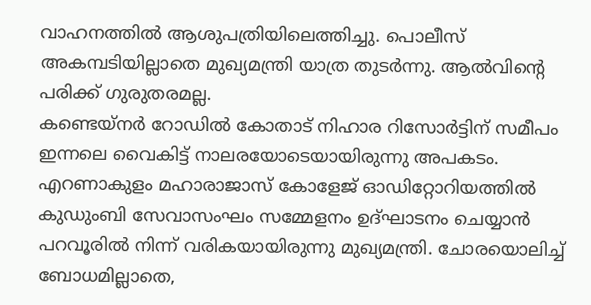വാഹനത്തിൽ ആശുപത്രിയിലെത്തിച്ചു. പൊലീസ് അകമ്പടിയില്ലാതെ മുഖ്യമന്ത്രി യാത്ര തുടർന്നു. ആൽവിന്റെ പരിക്ക് ഗുരുതരമല്ല.
കണ്ടെയ്നർ റോഡിൽ കോതാട് നിഹാര റിസോർട്ടിന് സമീപം ഇന്നലെ വൈകിട്ട് നാലരയോടെയായിരുന്നു അപകടം. എറണാകുളം മഹാരാജാസ് കോളേജ് ഓഡിറ്റോറിയത്തിൽ കുഡുംബി സേവാസംഘം സമ്മേളനം ഉദ്ഘാടനം ചെയ്യാൻ പറവൂരിൽ നിന്ന് വരികയായിരുന്നു മുഖ്യമന്ത്രി. ചോരയൊലിച്ച് ബോധമില്ലാതെ,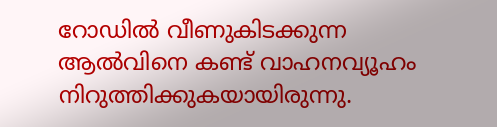റോഡിൽ വീണുകിടക്കുന്ന ആൽവിനെ കണ്ട് വാഹനവ്യൂഹം നിറുത്തിക്കുകയായിരുന്നു.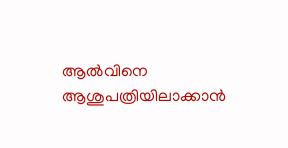ആൽവിനെ ആശുപത്രിയിലാക്കാൻ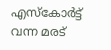എസ്കോർട്ട് വന്ന മരട്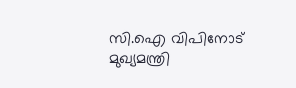സി.ഐ വിപിനോട് മുഖ്യമന്ത്രി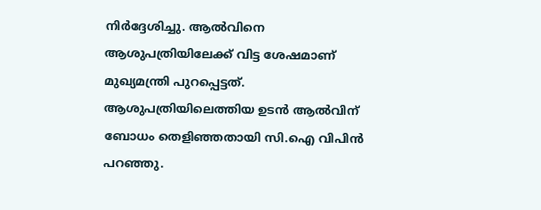നിർദ്ദേശിച്ചു. ആൽവിനെ ആശുപത്രിയിലേക്ക് വിട്ട ശേഷമാണ് മുഖ്യമന്ത്രി പുറപ്പെട്ടത്. ആശുപത്രിയിലെത്തിയ ഉടൻ ആൽവിന് ബോധം തെളിഞ്ഞതായി സി.ഐ വിപിൻ പറഞ്ഞു.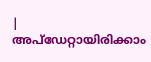|
അപ്ഡേറ്റായിരിക്കാം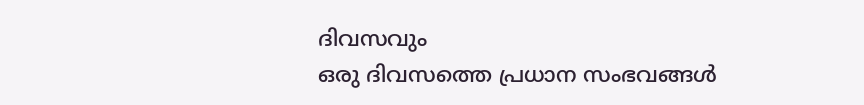ദിവസവും
ഒരു ദിവസത്തെ പ്രധാന സംഭവങ്ങൾ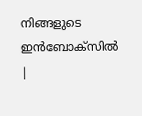നിങ്ങളുടെ ഇൻബോക്സിൽ |